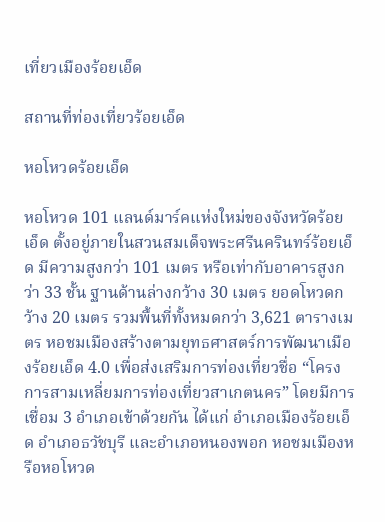เที่ยวเมืองร้อยเอ็ด

สถานที่ท่องเที่ยวร้อยเอ็ด

หอโหวดร้อยเอ็ด

หอโหวด 101 แลนด์มาร์คแห่งใหม่ของจังหวัดร้อยเอ็ด ตั้งอยู่ภายในสวนสมเด็จพระศรีนครินทร์ร้อยเอ็ด มีความสูงกว่า 101 เมตร หรือเท่ากับอาคารสูงกว่า 33 ชั้น ฐานด้านล่างกว้าง 30 เมตร ยอดโหวดกว้าง 20 เมตร รวมพื้นที่ทั้งหมดกว่า 3,621 ตารางเมตร หอชมเมืองสร้างตามยุทธศาสตร์การพัฒนาเมืองร้อยเอ็ด 4.0 เพื่อส่งเสริมการท่องเที่ยวชื่อ “โครงการสามเหลี่ยมการท่องเที่ยวสาเกตนคร” โดยมีการเชื่อม 3 อำเภอเข้าด้วยกัน ได้แก่ อำเภอเมืองร้อยเอ็ด อำเภอธวัชบุรี และอำเภอหนองพอก หอชมเมืองหรือหอโหวด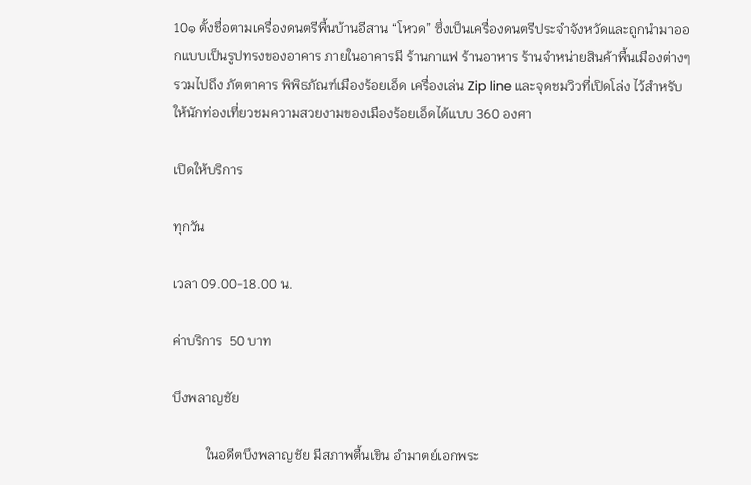10๑ ตั้งชื่อตามเครื่องดนตรีพื้นบ้านอีสาน “โหวด” ซึ่งเป็นเครื่องดนตรีประจำจังหวัดและถูกนำมาออกแบบเป็นรูปทรงของอาคาร ภายในอาคารมี ร้านกาแฟ ร้านอาหาร ร้านจำหน่ายสินค้าพื้นเมืองต่างๆ รวมไปถึง ภัตตาคาร พิพิธภัณฑ์เมืองร้อยเอ็ด เครื่องเล่น Zip line และจุดชมวิวที่เปิดโล่ง ไว้สำหรับให้นักท่องเที่ยวชมความสวยงามของเมืองร้อยเอ็ดได้แบบ 360 องศา

เปิดให้บริการ

ทุกวัน

เวลา 09.00-18.00 น.

ค่าบริการ  50 บาท

บึงพลาญชัย

          ในอดีตบึงพลาญชัย มีสภาพตื้นเขิน อำมาตย์เอกพระ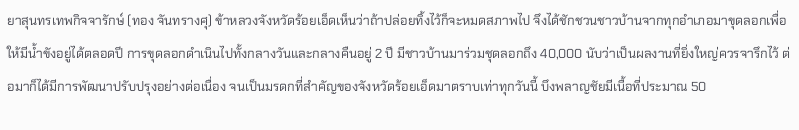ยาสุนทรเทพกิจจารักษ์ (ทอง จันทรางศุ) ข้าหลวงจังหวัดร้อยเอ็ดเห็นว่าถ้าปล่อยทิ้งไว้ก็จะหมดสภาพไป จึงได้ชักชวนชาวบ้านจากทุกอำเภอมาขุดลอกเพื่อให้มีน้ำขังอยู่ได้ตลอดปี การขุดลอกดำเนินไปทั้งกลางวันและกลางคืนอยู่ 2 ปี มีชาวบ้านมาร่วมชุดลอกถึง 40,000 นับว่าเป็นผลงานที่ยิ่งใหญ่ควรจารึกไว้ ต่อมาก็ได้มีการพัฒนาปรับปรุงอย่างต่อเนื่อง จนเป็นมรดกที่สำคัญของจังหวัดร้อยเอ็ดมาตราบเท่าทุกวันนี้ บึงพลาญชัยมีเนื้อที่ประมาณ 50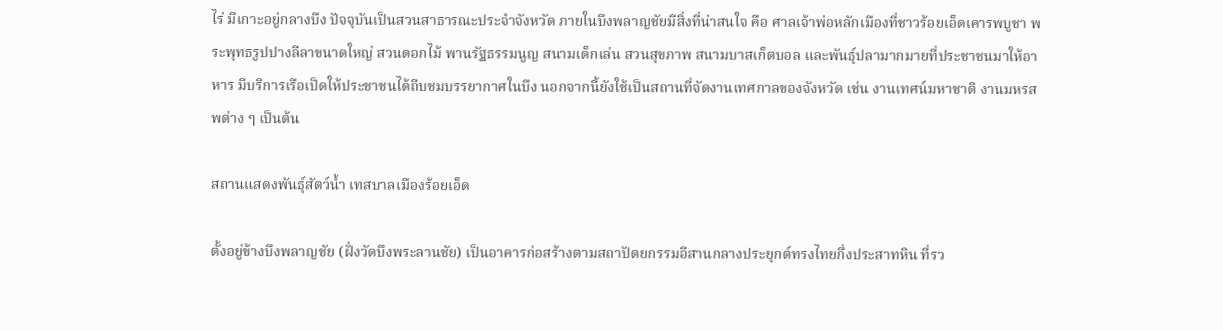ไร่ มีเกาะอยู่กลางบึง ปัจจุบันเป็นสวนสาธารณะประจำจังหวัด ภายในบึงพลาญชัยมีสิ่งที่น่าสนใจ คือ ศาลเจ้าพ่อหลักเมืองที่ชาวร้อยเอ็ดเคารพบูชา พระพุทธรูปปางลีลาขนาดใหญ่ สวนดอกไม้ พานรัฐธรรมนูญ สนามเด็กเล่น สวนสุขภาพ สนามบาสเก็ตบอล และพันธุ์ปลามากมายที่ประชาชนมาให้อาหาร มีบริการเรือเป็ดให้ประชาชนได้ถีบชมบรรยากาศในบึง นอกจากนี้ยังใช้เป็นสถานที่จัดงานเทศกาลของจังหวัด เช่น งานเทศน์มหาชาติ งานมหรสพต่าง ๆ เป็นต้น

สถานแสดงพันธุ์สัตว์น้ำ เทสบาลเมืองร้อยเอ็ด

ตั้งอยู่ข้างบึงพลาญชัย (ฝั่งวัดบึงพระลานชัย) เป็นอาคารก่อสร้างตามสถาปัตยกรรมอีสานกลางประยุกต์ทรงไทยกึ่งประสาทหิน ที่รว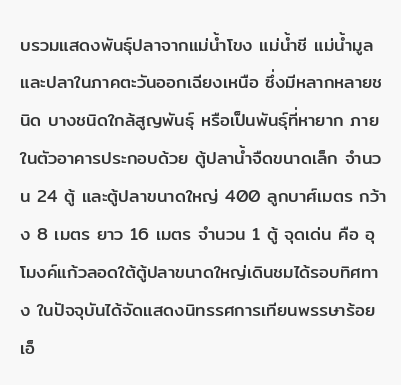บรวมแสดงพันธุ์ปลาจากแม่น้ำโขง แม่น้ำชี แม่น้ำมูล และปลาในภาคตะวันออกเฉียงเหนือ ซึ่งมีหลากหลายชนิด บางชนิดใกล้สูญพันธุ์ หรือเป็นพันธุ์ที่หายาก ภายในตัวอาคารประกอบด้วย ตู้ปลาน้ำจืดขนาดเล็ก จำนวน 24 ตู้ และตู้ปลาขนาดใหญ่ 400 ลูกบาศ์เมตร กว้าง 8 เมตร ยาว 16 เมตร จำนวน 1 ตู้ จุดเด่น คือ อุโมงค์แก้วลอดใต้ตู้ปลาขนาดใหญ่เดินชมได้รอบทิศทาง ในปัจจุบันได้จัดแสดงนิทรรศการเทียนพรรษาร้อยเอ็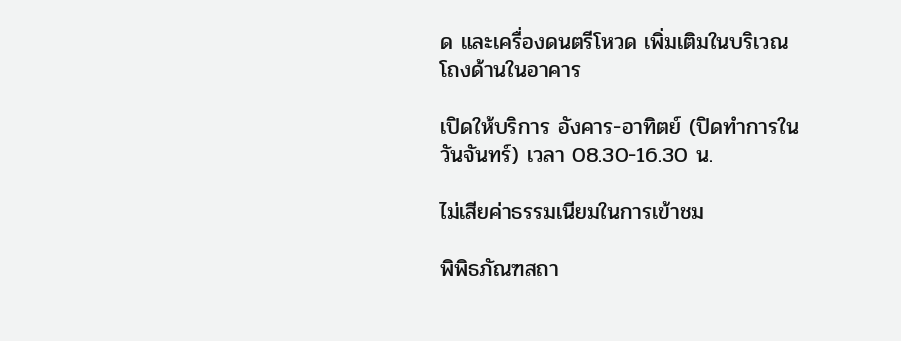ด และเครื่องดนตรีโหวด เพิ่มเติมในบริเวณโถงด้านในอาคาร

เปิดให้บริการ อังคาร-อาทิตย์ (ปิดทำการในวันจันทร์) เวลา 08.30-16.30 น.

ไม่เสียค่าธรรมเนียมในการเข้าชม

พิพิธภัณฑสถา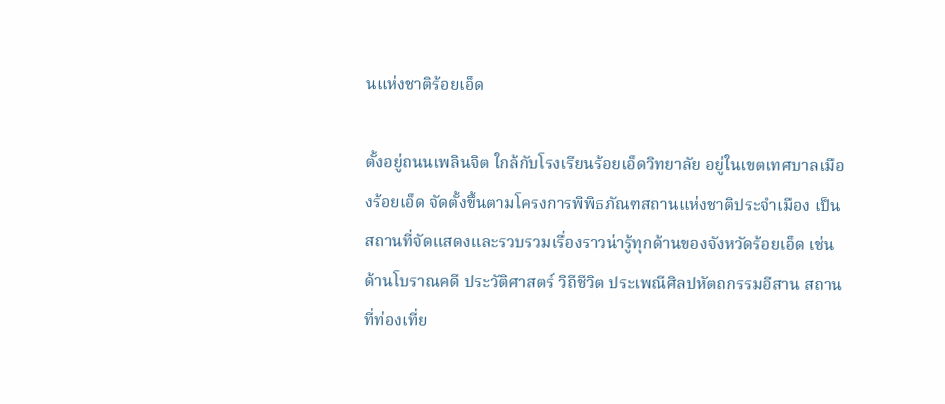นแห่งชาติร้อยเอ็ด

ตั้งอยู่ถนนเพลินจิต ใกล้กับโรงเรียนร้อยเอ็ดวิทยาลัย อยู่ในเขตเทศบาลเมืองร้อยเอ็ด จัดตั้งขึ้นตามโครงการพิพิธภัณฑสถานแห่งชาติประจำเมือง เป็นสถานที่จัดแสดงและรวบรวมเรื่องราวน่ารู้ทุกด้านของจังหวัดร้อยเอ็ด เช่น ด้านโบราณคดี ประวัติศาสตร์ วิถีชีวิต ประเพณีศิลปหัตถกรรมอีสาน สถานที่ท่องเที่ย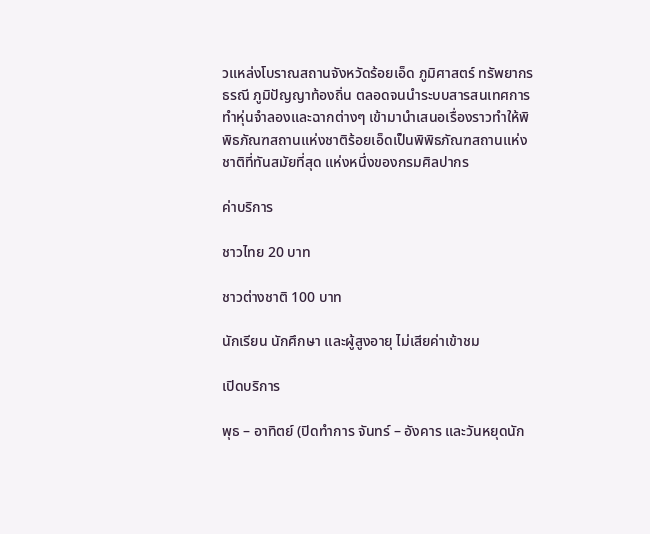วแหล่งโบราณสถานจังหวัดร้อยเอ็ด ภูมิศาสตร์ ทรัพยากรธรณี ภูมิปัญญาท้องถิ่น ตลอดจนนำระบบสารสนเทศการทำหุ่นจำลองและฉากต่างๆ เข้ามานำเสนอเรื่องราวทำให้พิพิธภัณฑสถานแห่งชาติร้อยเอ็ดเป็นพิพิธภัณฑสถานแห่งชาติที่ทันสมัยที่สุด แห่งหนึ่งของกรมศิลปากร

ค่าบริการ

ชาวไทย 20 บาท

ชาวต่างชาติ 100 บาท

นักเรียน นักศึกษา และผู้สูงอายุ ไม่เสียค่าเข้าชม

เปิดบริการ

พุธ – อาทิตย์ (ปิดทำการ จันทร์ – อังคาร และวันหยุดนัก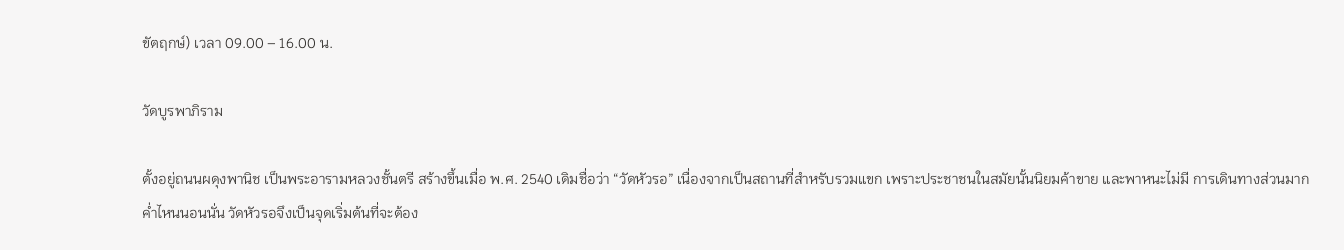ขัตฤกษ์) เวลา 09.00 – 16.00 น.

วัดบูรพาภิราม

ตั้งอยู่ถนนผดุงพานิช เป็นพระอารามหลวงชั้นตรี สร้างขึ้นเมื่อ พ.ศ. 2540 เดิมชื่อว่า “วัดหัวรอ” เนื่องจากเป็นสถานที่สำหรับรวมแขก เพราะประชาชนในสมัยนั้นนิยมค้าขาย และพาหนะไม่มี การเดินทางส่วนมากค่ำไหนนอนนั่น วัดหัวรอจึงเป็นจุดเริ่มต้นที่จะต้อง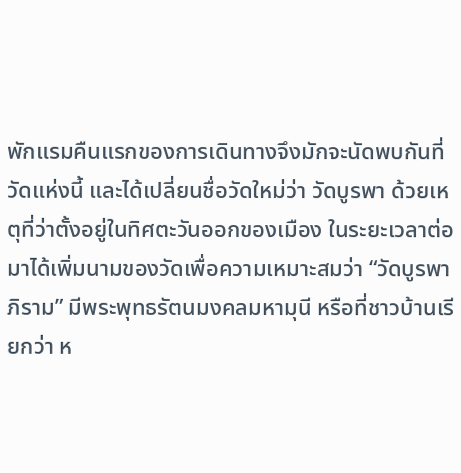พักแรมคืนแรกของการเดินทางจึงมักจะนัดพบกันที่วัดแห่งนี้ และได้เปลี่ยนชื่อวัดใหม่ว่า วัดบูรพา ด้วยเหตุที่ว่าตั้งอยู่ในทิศตะวันออกของเมือง ในระยะเวลาต่อมาได้เพิ่มนามของวัดเพื่อความเหมาะสมว่า “วัดบูรพาภิราม” มีพระพุทธรัตนมงคลมหามุนี หรือที่ชาวบ้านเรียกว่า ห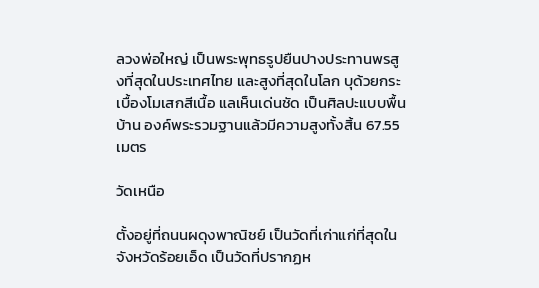ลวงพ่อใหญ่ เป็นพระพุทธรูปยืนปางประทานพรสูงที่สุดในประเทศไทย และสูงที่สุดในโลก บุด้วยกระเบื้องโมเสกสีเนื้อ แลเห็นเด่นชัด เป็นศิลปะแบบพื้นบ้าน องค์พระรวมฐานแล้วมีความสูงทั้งสิ้น 67.55 เมตร

วัดเหนือ

ตั้งอยู่ที่ถนนผดุงพาณิชย์ เป็นวัดที่เก่าแก่ที่สุดในจังหวัดร้อยเอ็ด เป็นวัดที่ปรากฏห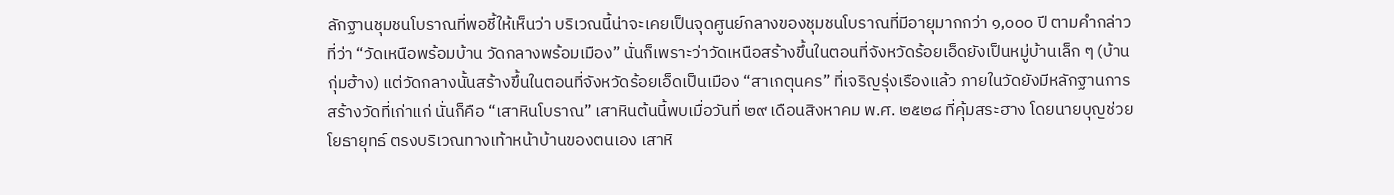ลักฐานชุมชนโบราณที่พอชี้ให้เห็นว่า บริเวณนี้น่าจะเคยเป็นจุดศูนย์กลางของชุมชนโบราณที่มีอายุมากกว่า ๑,๐๐๐ ปี ตามคำกล่าวที่ว่า “วัดเหนือพร้อมบ้าน วัดกลางพร้อมเมือง” นั่นก็เพราะว่าวัดเหนือสร้างขึ้นในตอนที่จังหวัดร้อยเอ็ดยังเป็นหมู่บ้านเล็ก ๆ (บ้านกุ่มฮ้าง) แต่วัดกลางนั้นสร้างขึ้นในตอนที่จังหวัดร้อยเอ็ดเป็นเมือง “สาเกตุนคร” ที่เจริญรุ่งเรืองแล้ว ภายในวัดยังมีหลักฐานการสร้างวัดที่เก่าแก่ นั่นก็คือ “เสาหินโบราณ” เสาหินต้นนี้พบเมื่อวันที่ ๒๙ เดือนสิงหาคม พ.ศ. ๒๕๒๘ ที่คุ้มสระฮาง โดยนายบุญช่วย โยธายุทธ์ ตรงบริเวณทางเท้าหน้าบ้านของตนเอง เสาหิ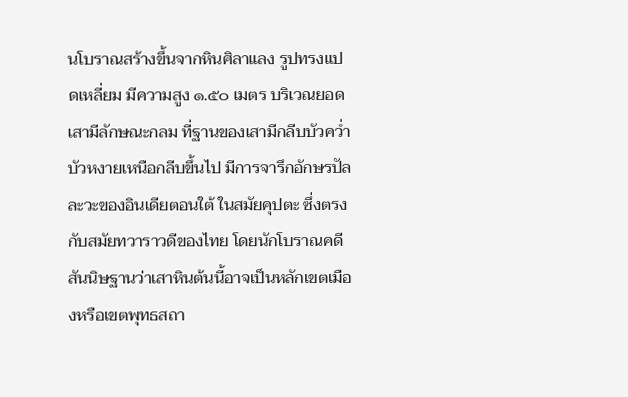นโบราณสร้างขึ้นจากหินศิลาแลง รูปทรงแปดเหลี่ยม มีความสูง ๑.๕๐ เมตร บริเวณยอดเสามีลักษณะกลม ที่ฐานของเสามีกลีบบัวคว่ำ บัวหงายเหนือกลีบขึ้นไป มีการจารึกอักษรปัลละวะของอินเดียตอนใต้ ในสมัยคุปตะ ซึ่งตรงกับสมัยทวาราวดีของไทย โดยนักโบราณคดี สันนิษฐานว่าเสาหินต้นนี้อาจเป็นหลักเขตเมืองหรือเขตพุทธสถา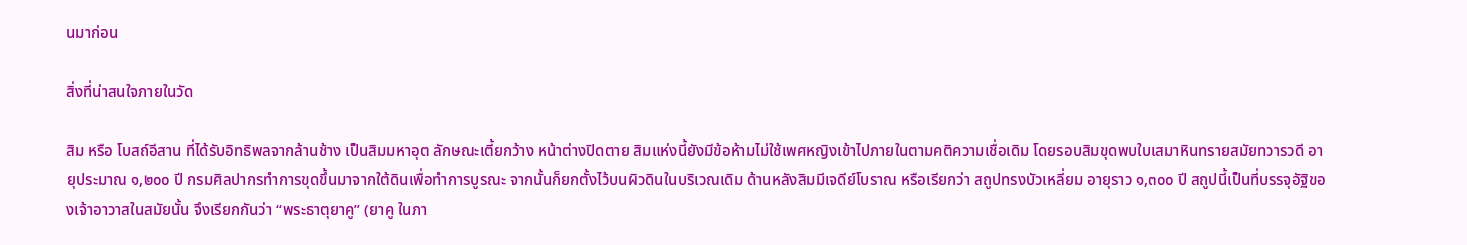นมาก่อน

สิ่งที่น่าสนใจภายในวัด

สิม หรือ โบสถ์อีสาน ที่ได้รับอิทธิพลจากล้านช้าง เป็นสิมมหาอุต ลักษณะเตี้ยกว้าง หน้าต่างปิดตาย สิมแห่งนี้ยังมีข้อห้ามไม่ใช้เพศหญิงเข้าไปภายในตามคติความเชื่อเดิม โดยรอบสิมขุดพบใบเสมาหินทรายสมัยทวารวดี อายุประมาณ ๑,๒๐๐ ปี กรมศิลปากรทำการขุดขึ้นมาจากใต้ดินเพื่อทำการบูรณะ จากนั้นก็ยกตั้งไว้บนผิวดินในบริเวณเดิม ด้านหลังสิมมีเจดีย์โบราณ หรือเรียกว่า สถูปทรงบัวเหลี่ยม อายุราว ๑,๓๐๐ ปี สถูปนี้เป็นที่บรรจุอัฐิของเจ้าอาวาสในสมัยนั้น จึงเรียกกันว่า “พระธาตุยาคู” (ยาคู ในภา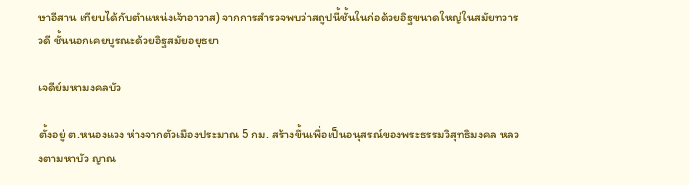ษาอีสาน เทียบได้กับตำแหน่งเจ้าอาวาส) จากการสำรวจพบว่าสถูปนี้ชั้นในก่อด้วยอิฐขนาดใหญ่ในสมัยทวารวดี ชั้นนอกเคยบูรณะด้วยอิฐสมัยอยุธยา

เจดีย์มหามงคลบัว

ตั้งอยู่ ต.หนองแวง ห่างจากตัวเมืองประมาณ 5 กม. สร้างขึ้นเพื่อเป็นอนุสรณ์ของพระธรรมวิสุทธิมงคล หลวงตามหาบัว ญาณ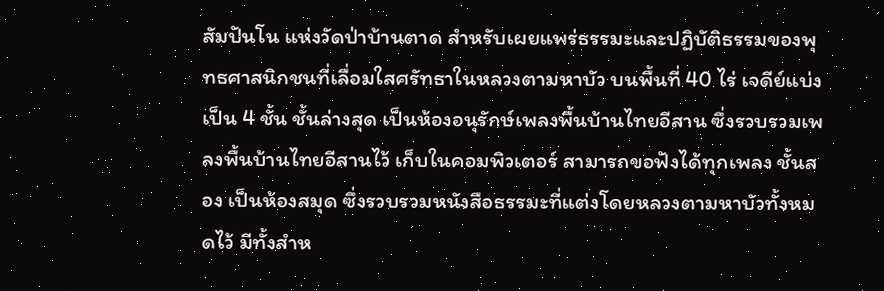สัมปันโน แห่งวัดป่าบ้านตาด สำหรับเผยแพร่ธรรมะและปฏิบัติธรรมของพุทธศาสนิกชนที่เลื่อมใสศรัทธาในหลวงตามหาบัว บนพื้นที่ 40 ไร่ เจดีย์แบ่งเป็น 4 ชั้น ชั้นล่างสุด เป็นห้องอนุรักษ์เพลงพื้นบ้านไทยอีสาน ซึ่งรวบรวมเพลงพื้นบ้านไทยอีสานไว้ เก็บในคอมพิวเตอร์ สามารถขอฟังได้ทุกเพลง ชั้นสอง เป็นห้องสมุด ซึ่งรวบรวมหนังสือธรรมะที่แต่งโดยหลวงตามหาบัวทั้งหมดไว้ มีทั้งสำห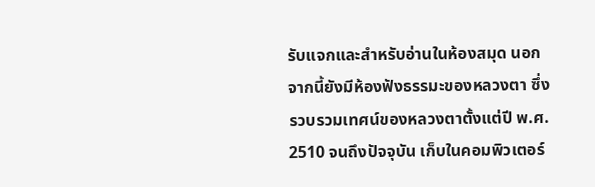รับแจกและสำหรับอ่านในห้องสมุด นอกจากนี้ยังมีห้องฟังธรรมะของหลวงตา ซึ่งรวบรวมเทศน์ของหลวงตาตั้งแต่ปี พ.ศ. 2510 จนถึงปัจจุบัน เก็บในคอมพิวเตอร์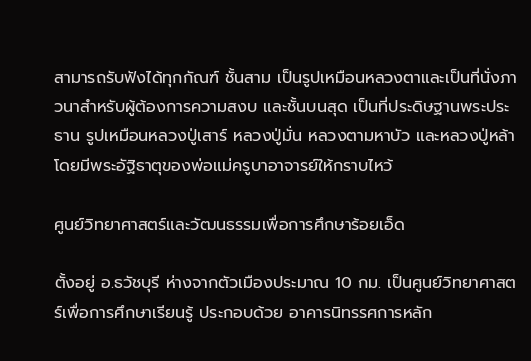สามารถรับฟังได้ทุกกัณฑ์ ชั้นสาม เป็นรูปเหมือนหลวงตาและเป็นที่นั่งภาวนาสำหรับผู้ต้องการความสงบ และชั้นบนสุด เป็นที่ประดิษฐานพระประธาน รูปเหมือนหลวงปู่เสาร์ หลวงปู่มั่น หลวงตามหาบัว และหลวงปู่หล้า โดยมีพระอัฐิธาตุของพ่อแม่ครูบาอาจารย์ให้กราบไหว้

ศูนย์วิทยาศาสตร์และวัฒนธรรมเพื่อการศึกษาร้อยเอ็ด

ตั้งอยู่ อ.ธวัชบุรี ห่างจากตัวเมืองประมาณ 10 กม. เป็นศูนย์วิทยาศาสตร์เพื่อการศึกษาเรียนรู้ ประกอบด้วย อาคารนิทรรศการหลัก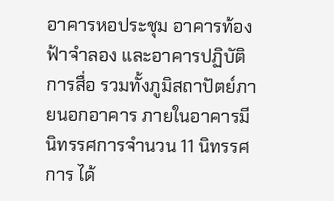อาคารหอประชุม อาคารท้องฟ้าจำลอง และอาคารปฏิบัติการสื่อ รวมทั้งภูมิสถาปัตย์ภายนอกอาคาร ภายในอาคารมีนิทรรศการจำนวน 11 นิทรรศการ ได้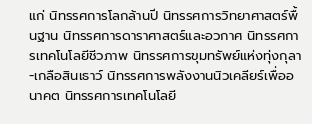แก่ นิทรรศการโลกล้านปี นิทรรศการวิทยาศาสตร์พื้นฐาน นิทรรศการดาราศาสตร์และอวกาศ นิทรรศการเทคโนโลยีชีวภาพ นิทรรศการขุมทรัพย์แห่งทุ่งกุลา-เกลือสินเธาว์ นิทรรศการพลังงานนิวเคลียร์เพื่ออนาคต นิทรรศการเทคโนโลยี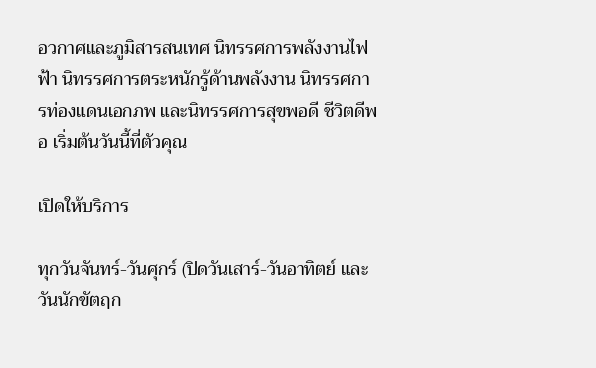อวกาศและภูมิสารสนเทศ นิทรรศการพลังงานไฟฟ้า นิทรรศการตระหนักรู้ด้านพลังงาน นิทรรศการท่องแดนเอกภพ และนิทรรศการสุขพอดี ชีวิตดีพอ เริ่มต้นวันนี้ที่ตัวคุณ

เปิดให้บริการ

ทุกวันจันทร์-วันศุกร์ (ปิดวันเสาร์-วันอาทิตย์ และวันนักขัตฤก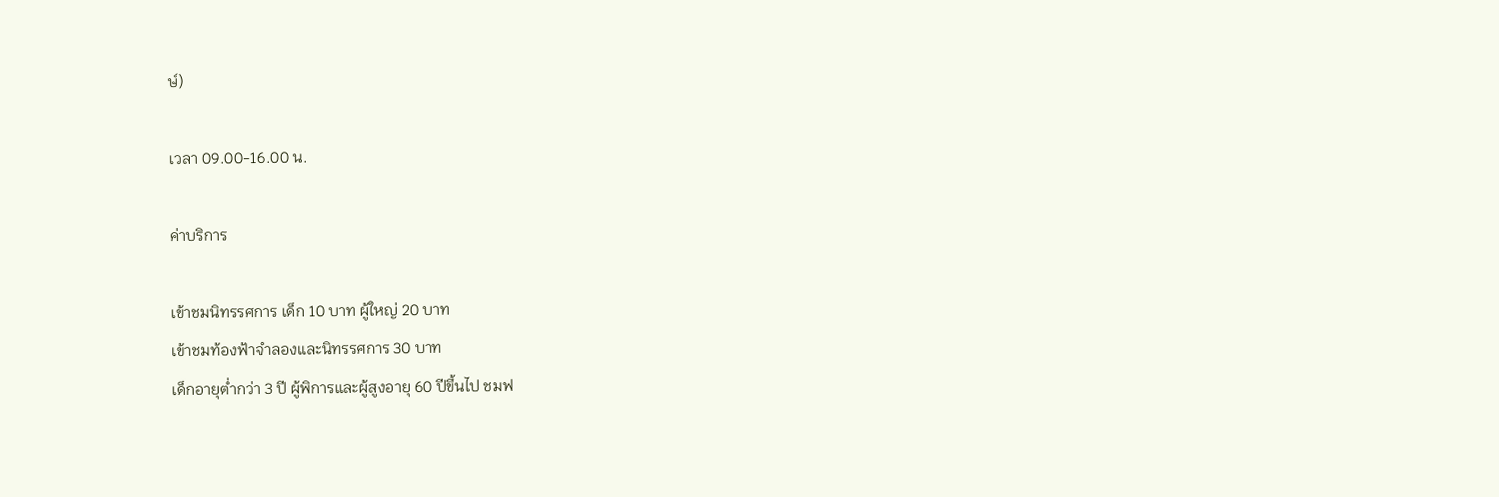ษ์)

เวลา 09.00-16.00 น.

ค่าบริการ

เข้าชมนิทรรศการ เด็ก 10 บาท ผู้ใหญ่ 20 บาท
เข้าชมท้องฟ้าจำลองและนิทรรศการ 30 บาท
เด็กอายุต่ำกว่า 3 ปี ผู้พิการและผู้สูงอายุ 60 ปีขึ้นไป ชมฟ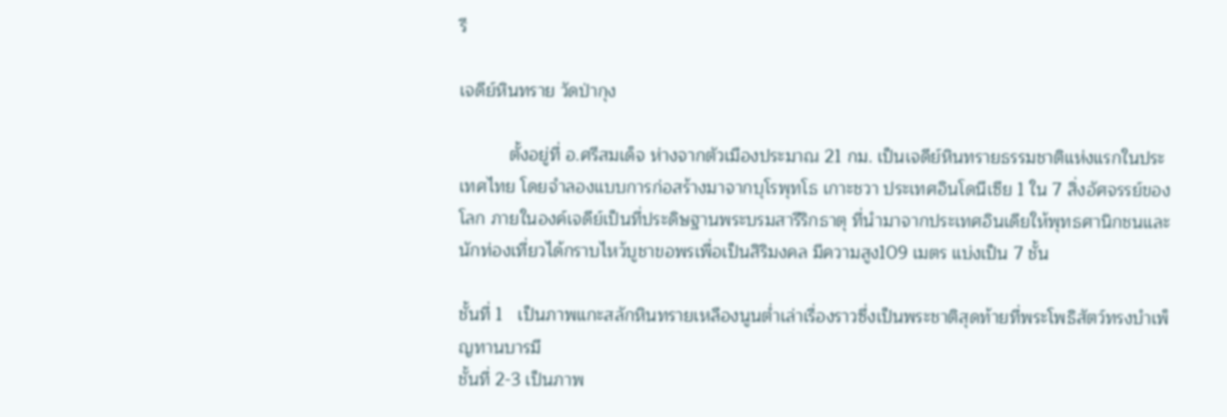รี

เจดีย์หินทราย วัดป่ากุง

          ตั้งอยู่ที่ อ.ศรีสมเด็จ ห่างจากตัวเมืองประมาณ 21 กม. เป็นเจดีย์หินทรายธรรมชาติแห่งแรกในประเทศไทย โดยจำลองแบบการก่อสร้างมาจากบุโรพุทโธ เกาะชวา ประเทศอินโดนีเซีย 1 ใน 7 สิ่งอัศจรรย์ของโลก ภายในองค์เจดีย์เป็นที่ประดิษฐานพระบรมสารีริกธาตุ ที่นำมาจากประเทศอินเดียให้พุทธศานิกชนและนักท่องเที่ยวได้กราบไหว้บูชาขอพรเพื่อเป็นสิริมงคล มีความสูง109 เมตร แบ่งเป็น 7 ชั้น

ชั้นที่ 1   เป็นภาพแกะสลักหินทรายเหลืองนูนต่ำเล่าเรื่องราวซึ่งเป็นพระชาติสุดท้ายที่พระโพธิสัตว์ทรงบำเพ็ญทานบารมี
ชั้นที่ 2-3 เป็นภาพ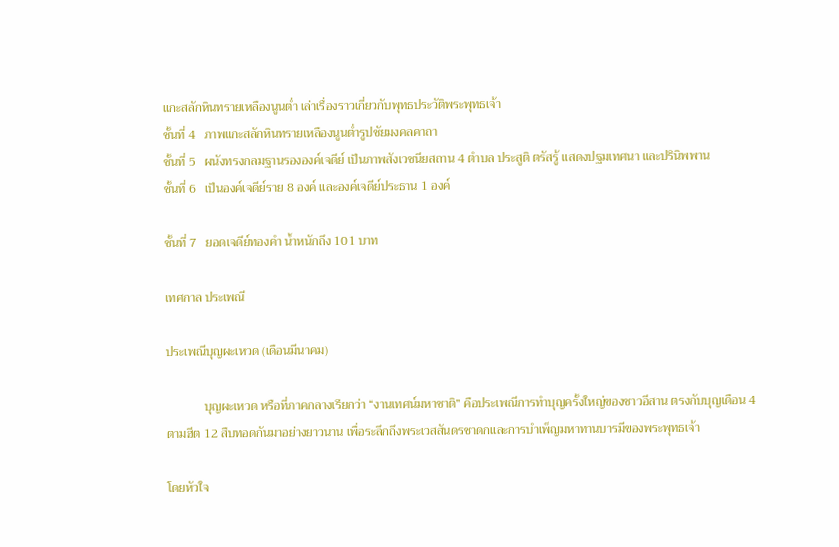แกะสลักหินทรายเหลืองนูนต่ำ เล่าเรื่องราวเกี่ยวกับพุทธประวัติพระพุทธเจ้า
ชั้นที่ 4   ภาพแกะสลักหินทรายเหลืองนูนต่ำรูปชัยมงคลคาถา
ชั้นที่ 5   ผนังทรงกลมฐานรององค์เจดีย์ เป็นภาพสังเวชนียสถาน 4 ตำบล ประสูติ ตรัสรู้ แสดงปฐมเทศนา และปรินิพพาน
ชั้นที่ 6   เป็นองค์เจดีย์ราย 8 องค์ และองค์เจดีย์ประธาน 1 องค์

ชั้นที่ 7   ยอดเจดีย์ทองคำ น้ำหนักถึง 101 บาท

เทศกาล ประเพณี

ประเพณีบุญผะเหวด (เดือนมีนาคม)

            บุญผะเหวด หรือที่ภาคกลางเรียกว่า “งานเทศน์มหาชาติ” คือประเพณีการทำบุญครั้งใหญ่ของชาวอีสาน ตรงกับบุญเดือน 4 ตามฮีต 12 สืบทอดกันมาอย่างยาวนาน เพื่อระลึกถึงพระเวสสันดรชาดกและการบำเพ็ญมหาทานบารมีของพระพุทธเจ้า

โดยหัวใจ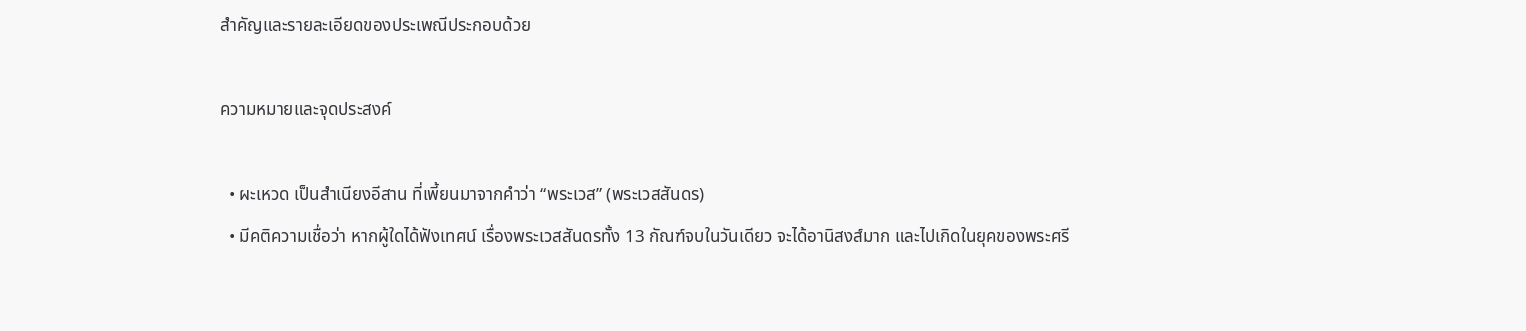สำคัญและรายละเอียดของประเพณีประกอบด้วย

ความหมายและจุดประสงค์

  • ผะเหวด เป็นสำเนียงอีสาน ที่เพี้ยนมาจากคำว่า “พระเวส” (พระเวสสันดร)
  • มีคติความเชื่อว่า หากผู้ใดได้ฟังเทศน์ เรื่องพระเวสสันดรทั้ง 13 กัณฑ์จบในวันเดียว จะได้อานิสงส์มาก และไปเกิดในยุคของพระศรี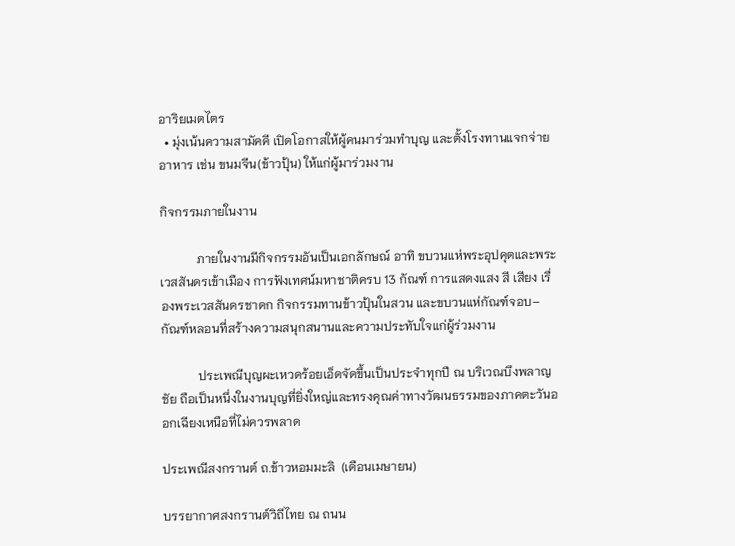อาริยเมตไตร
  • มุ่งเน้นความสามัคคี เปิดโอกาสให้ผู้คนมาร่วมทำบุญ และตั้งโรงทานแจกจ่ายอาหาร เช่น ขนมจีน(ข้าวปุ้น) ให้แก่ผู้มาร่วมงาน

กิจกรรมภายในงาน

            ภายในงานมีกิจกรรมอันเป็นเอกลักษณ์ อาทิ ขบวนแห่พระอุปคุตและพระเวสสันดรเข้าเมือง การฟังเทศน์มหาชาติครบ 13 กัณฑ์ การแสดงแสง สี เสียง เรื่องพระเวสสันดรชาดก กิจกรรมทานข้าวปุ้นในสวน และขบวนแห่กัณฑ์จอบ–กัณฑ์หลอนที่สร้างความสนุกสนานและความประทับใจแก่ผู้ร่วมงาน

            ประเพณีบุญผะเหวดร้อยเอ็ดจัดขึ้นเป็นประจำทุกปี ณ บริเวณบึงพลาญชัย ถือเป็นหนึ่งในงานบุญที่ยิ่งใหญ่และทรงคุณค่าทางวัฒนธรรมของภาคตะวันออกเฉียงเหนือที่ไม่ควรพลาด

ประเพณีสงกรานต์ ถ.ข้าวหอมมะลิ  (เดือนเมษายน)

บรรยากาศสงกรานต์วิถีไทย ณ ถนน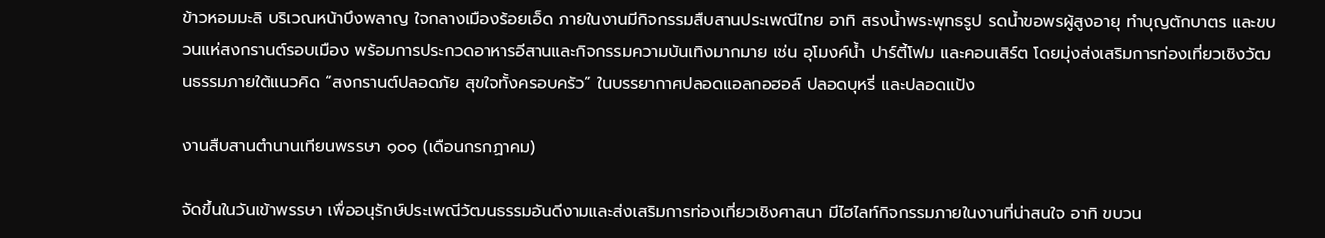ข้าวหอมมะลิ บริเวณหน้าบึงพลาญ ใจกลางเมืองร้อยเอ็ด ภายในงานมีกิจกรรมสืบสานประเพณีไทย อาทิ สรงน้ำพระพุทธรูป รดน้ำขอพรผู้สูงอายุ ทำบุญตักบาตร และขบวนแห่สงกรานต์รอบเมือง พร้อมการประกวดอาหารอีสานและกิจกรรมความบันเทิงมากมาย เช่น อุโมงค์น้ำ ปาร์ตี้โฟม และคอนเสิร์ต โดยมุ่งส่งเสริมการท่องเที่ยวเชิงวัฒนธรรมภายใต้แนวคิด “สงกรานต์ปลอดภัย สุขใจทั้งครอบครัว” ในบรรยากาศปลอดแอลกอฮอล์ ปลอดบุหรี่ และปลอดแป้ง

งานสืบสานตำนานเทียนพรรษา ๑๐๑ (เดือนกรกฏาคม)

จัดขึ้นในวันเข้าพรรษา เพื่ออนุรักษ์ประเพณีวัฒนธรรมอันดีงามและส่งเสริมการท่องเที่ยวเชิงศาสนา มีไฮไลท์กิจกรรมภายในงานที่น่าสนใจ อาทิ ขบวน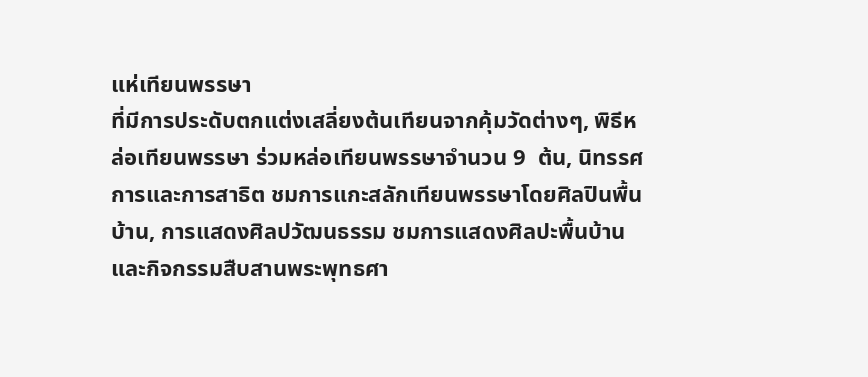แห่เทียนพรรษา
ที่มีการประดับตกแต่งเสลี่ยงต้นเทียนจากคุ้มวัดต่างๆ, พิธีหล่อเทียนพรรษา ร่วมหล่อเทียนพรรษาจำนวน 9  ต้น, นิทรรศการและการสาธิต ชมการแกะสลักเทียนพรรษาโดยศิลปินพื้นบ้าน, การแสดงศิลปวัฒนธรรม ชมการแสดงศิลปะพื้นบ้านและกิจกรรมสืบสานพระพุทธศา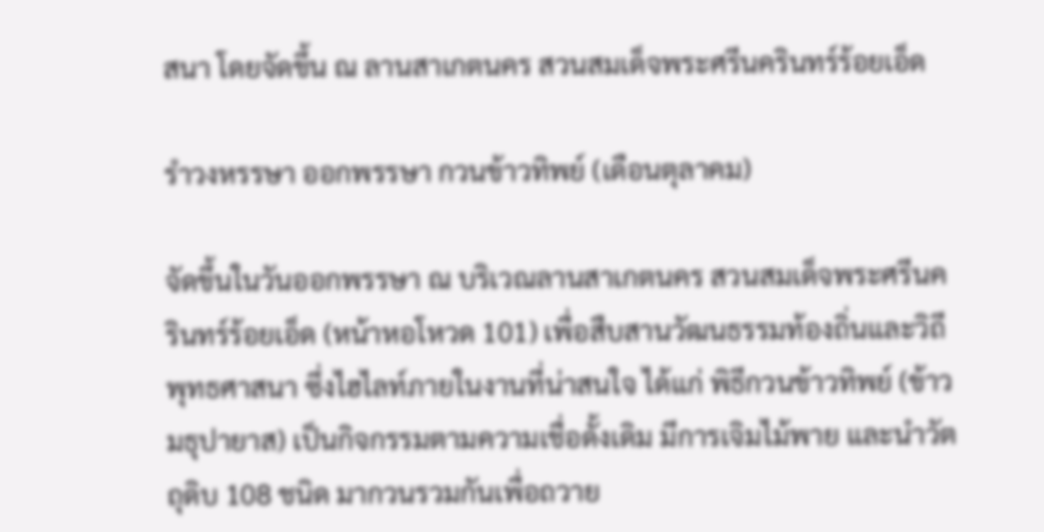สนา โดยจัดขึ้น ณ ลานสาเกตนคร สวนสมเด็จพระศรีนครินทร์ร้อยเอ็ด

รำวงหรรษา ออกพรรษา กวนข้าวทิพย์ (เดือนตุลาคม)

จัดขึ้นในวันออกพรรษา ณ บริเวณลานสาเกตนคร สวนสมเด็จพระศรีนครินทร์ร้อยเอ็ด (หน้าหอโหวด 101) เพื่อสืบสานวัฒนธรรมท้องถิ่นและวิถีพุทธศาสนา ซึ่งไฮไลท์ภายในงานที่น่าสนใจ ได้แก่ พิธีกวนข้าวทิพย์ (ข้าวมธุปายาส) เป็นกิจกรรมตามความเชื่อดั้งเดิม มีการเจิมไม้พาย และนำวัตถุดิบ 108 ชนิด มากวนรวมกันเพื่อถวาย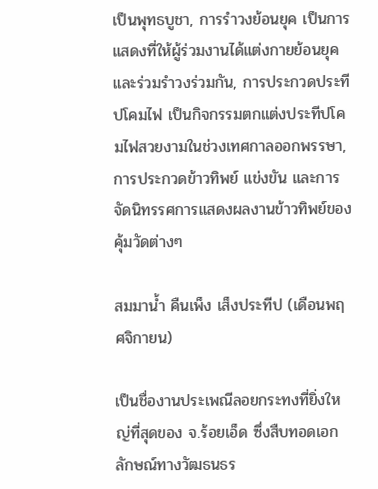เป็นพุทธบูชา, การรำวงย้อนยุค เป็นการแสดงที่ให้ผู้ร่วมงานได้แต่งกายย้อนยุคและร่วมรำวงร่วมกัน, การประกวดประทีปโคมไฟ เป็นกิจกรรมตกแต่งประทีปโคมไฟสวยงามในช่วงเทศกาลออกพรรษา, การประกวดข้าวทิพย์ แข่งขัน และการจัดนิทรรศการแสดงผลงานข้าวทิพย์ของคุ้มวัดต่างๆ

สมมาน้ำ คืนเพ็ง เส็งประทีป (เดือนพฤศจิกายน)

เป็นชื่องานประเพณีลอยกระทงที่ยิ่งใหญ่ที่สุดของ จ.ร้อยเอ็ด ซึ่งสืบทอดเอกลักษณ์ทางวัฒธนธร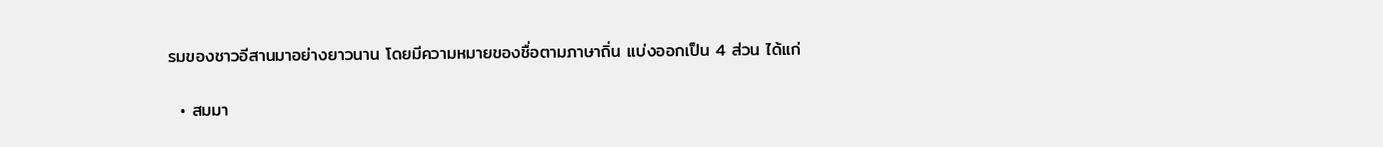รมของชาวอีสานมาอย่างยาวนาน โดยมีความหมายของชื่อตามภาษาถิ่น แบ่งออกเป็น 4 ส่วน ได้แก่

  • สมมา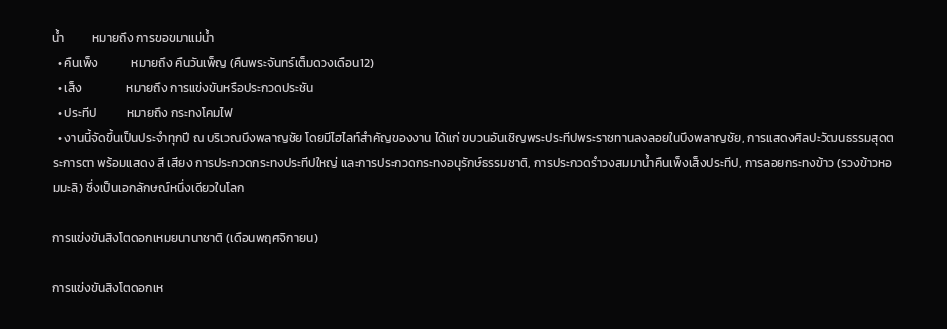น้ำ          หมายถึง การขอขมาแม่น้ำ
  • คืนเพ็ง            หมายถึง คืนวันเพ็ญ (คืนพระจันทร์เต็มดวงเดือน12)
  • เส็ง                หมายถึง การแข่งขันหรือประกวดประชัน
  • ประทีป           หมายถึง กระทงโคมไฟ
  • งานนี้จัดขึ้นเป็นประจำทุกปี ณ บริเวณบึงพลาญชัย โดยมีไฮไลท์สำคัญของงาน ได้แก่ ขบวนอันเชิญพระประทีปพระราชทานลงลอยในบึงพลาญชัย, การแสดงศิลปะวัฒนธรรมสุดตระการตา พร้อมแสดง สี เสียง การประกวดกระทงประทีปใหญ่ และการประกวดกระทงอนุรักษ์ธรรมชาติ, การประกวดรำวงสมมาน้ำคืนเพ็งเส็งประทีป, การลอยกระทงข้าว (รวงข้าวหอมมะลิ) ซึ่งเป็นเอกลักษณ์หนึ่งเดียวในโลก

การแข่งขันสิงโตดอกเหมยนานาชาติ (เดือนพฤศจิกายน)

การแข่งขันสิงโตดอกเห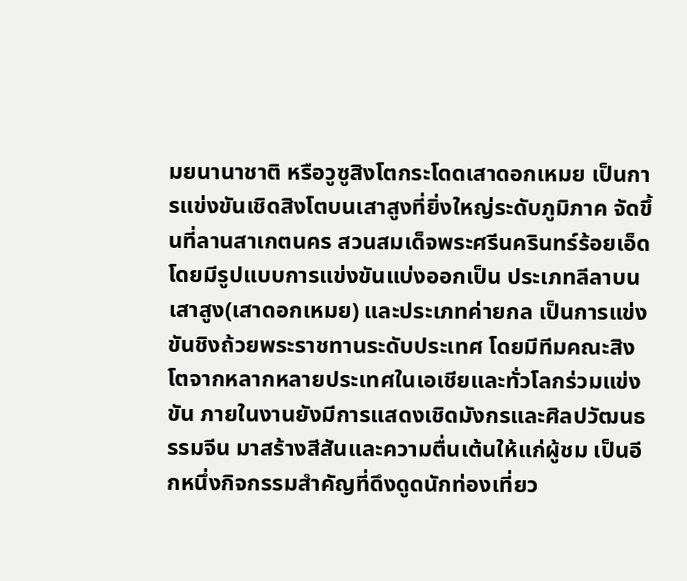มยนานาชาติ หรือวูซูสิงโตกระโดดเสาดอกเหมย เป็นการแข่งขันเชิดสิงโตบนเสาสูงที่ยิ่งใหญ่ระดับภูมิภาค จัดขึ้นที่ลานสาเกตนคร สวนสมเด็จพระศรีนครินทร์ร้อยเอ็ด โดยมีรูปแบบการแข่งขันแบ่งออกเป็น ประเภทลีลาบนเสาสูง(เสาดอกเหมย) และประเภทค่ายกล เป็นการแข่งขันชิงถ้วยพระราชทานระดับประเทศ โดยมีทีมคณะสิงโตจากหลากหลายประเทศในเอเชียและทั่วโลกร่วมแข่งขัน ภายในงานยังมีการแสดงเชิดมังกรและศิลปวัฒนธรรมจีน มาสร้างสีสันและความตื่นเต้นให้แก่ผู้ชม เป็นอีกหนึ่งกิจกรรมสำคัญที่ดึงดูดนักท่องเที่ยว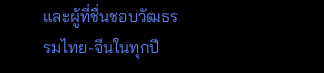และผู้ที่ชื่นชอบวัฒธรรมไทย-จีนในทุกปี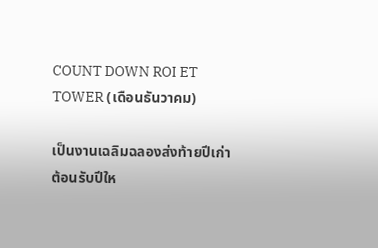COUNT DOWN ROI ET TOWER (เดือนธันวาคม)

เป็นงานเฉลิมฉลองส่งท้ายปีเก่าต้อนรับปีให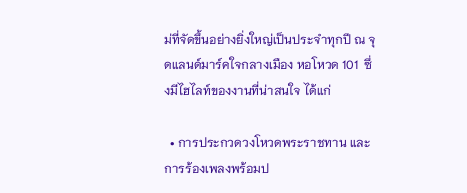ม่ที่จัดขึ้นอย่างยิ่งใหญ่เป็นประจำทุกปี ณ จุดแลนด์มาร์คใจกลางเมือง หอโหวด 101  ซึ่งมีไฮไลท์ของงานที่น่าสนใจ ได้แก่

  • การประกวดวงโหวดพระราชทาน และการร้องเพลงพร้อมป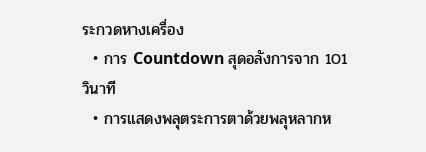ระกวดหางเครื่อง
  • การ Countdown สุดอลังการจาก 101 วินาที
  • การแสดงพลุตระการตาด้วยพลุหลากห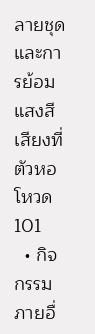ลายชุด และการย้อมแสงสีเสียงที่ตัวหอโหวด 101
  • กิจกรรมภายอื่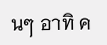นๆ อาทิ ค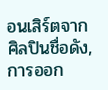อนเสิร์ตจากศิลปินชื่อดัง, การออก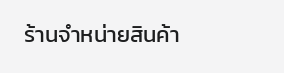ร้านจำหน่ายสินค้า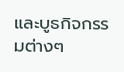และบูธกิจกรรมต่างๆ